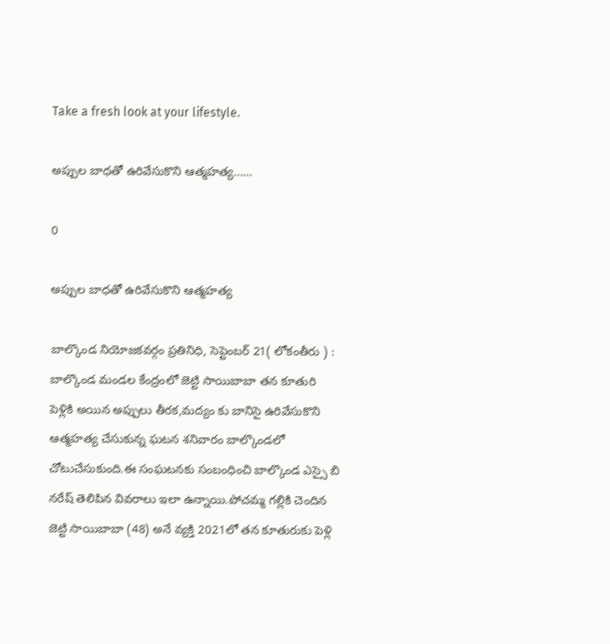Take a fresh look at your lifestyle.

అప్పుల బాధతో ఉరివేసుకొని ఆత్మహత్య……

0

అప్పుల బాధతో ఉరివేసుకొని ఆత్మహత్య

బాల్కొండ నియోజకవర్గం ప్రతినిధి, సెప్టెంబర్ 21( లోకంతీరు ) : బాల్కొండ మండల కేంద్రంలో జెట్టి సాయిబాబా తన కూతురి పెళ్లికి అయిన అప్పులు తీరక,మద్యం కు బానిసై ఉరివేసుకొని ఆత్మహత్య చేసుకున్న ఘటన శనివారం బాల్కొండలో చోటుచేసుకుంది.ఈ సంఘటనకు సంబంధించి బాల్కొండ ఎస్సై బి నరేష్ తెలిపిన వివరాలు ఇలా ఉన్నాయి.పోచమ్మ గల్లికి చెందిన జెట్టి సాయిబాబా (48) అనే వ్యక్తి 2021లో తన కూతురుకు పెళ్లి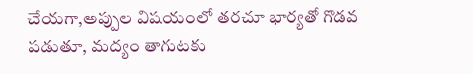చేయగా,అప్పుల విషయంలో తరచూ భార్యతో గొడవ పడుతూ, మద్యం తాగుటకు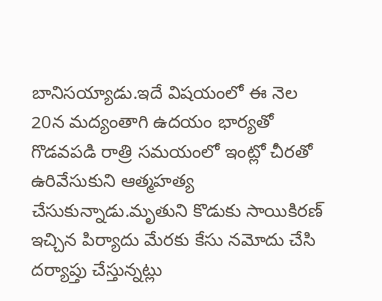బానిసయ్యాడు.ఇదే విషయంలో ఈ నెల 20న మద్యంతాగి ఉదయం భార్యతో గొడవపడి రాత్రి సమయంలో ఇంట్లో చీరతో ఉరివేసుకుని ఆత్మహత్య చేసుకున్నాడు.మృతుని కొడుకు సాయికిరణ్ ఇచ్చిన పిర్యాదు మేరకు కేసు నమోదు చేసి దర్యాప్తు చేస్తున్నట్లు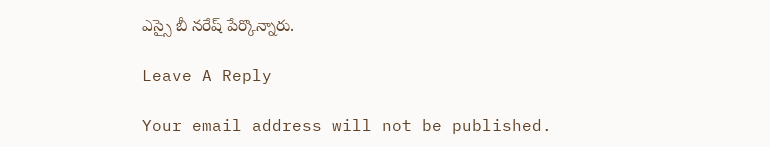ఎస్సై బీ నరేష్ పేర్కొన్నారు.

Leave A Reply

Your email address will not be published.